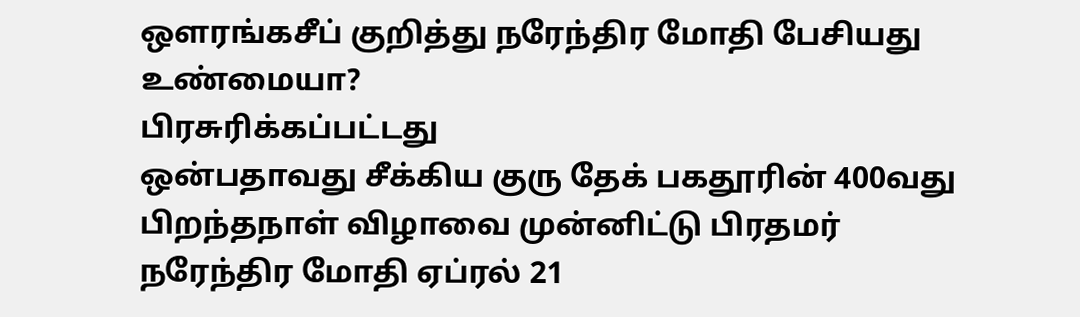ஔரங்கசீப் குறித்து நரேந்திர மோதி பேசியது உண்மையா?
பிரசுரிக்கப்பட்டது
ஒன்பதாவது சீக்கிய குரு தேக் பகதூரின் 400வது பிறந்தநாள் விழாவை முன்னிட்டு பிரதமர் நரேந்திர மோதி ஏப்ரல் 21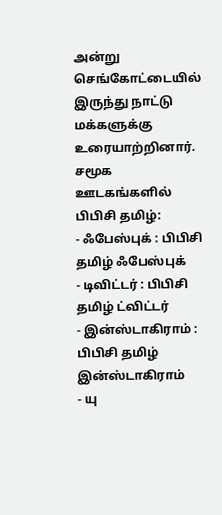அன்று செங்கோட்டையில் இருந்து நாட்டு மக்களுக்கு உரையாற்றினார்.
சமூக ஊடகங்களில் பிபிசி தமிழ்:
- ஃபேஸ்புக் : பிபிசி தமிழ் ஃபேஸ்புக்
- டிவிட்டர் : பிபிசி தமிழ் ட்விட்டர்
- இன்ஸ்டாகிராம் : பிபிசி தமிழ் இன்ஸ்டாகிராம்
- யு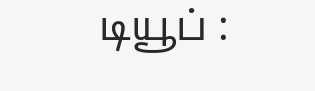டியூப் :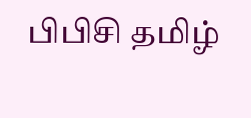பிபிசி தமிழ்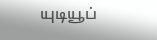யுடியூப்